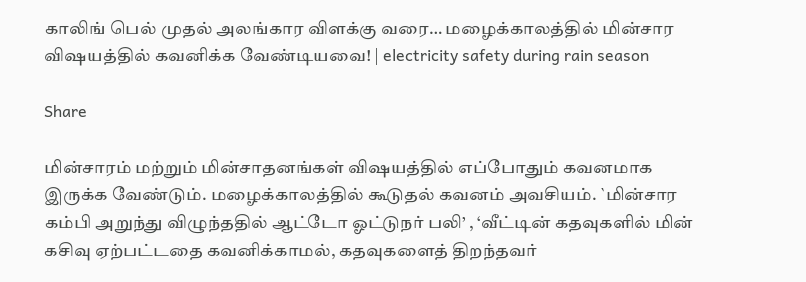காலிங் பெல் முதல் அலங்கார விளக்கு வரை… மழைக்காலத்தில் மின்சார விஷயத்தில் கவனிக்க வேண்டியவை! | electricity safety during rain season

Share

மின்சாரம் மற்றும் மின்சாதனங்கள் விஷயத்தில் எப்போதும் கவனமாக இருக்க வேண்டும். மழைக்காலத்தில் கூடுதல் கவனம் அவசியம். `மின்சார கம்பி அறுந்து விழுந்ததில் ஆட்டோ ஓட்டுநர் பலி’ , ‘வீட்டின் கதவுகளில் மின் கசிவு ஏற்பட்டதை கவனிக்காமல், கதவுகளைத் திறந்தவர்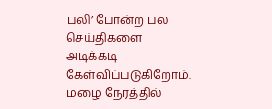பலி’ போன்ற பல செய்திகளை அடிக்கடி கேள்விப்படுகிறோம். மழை நேரத்தில்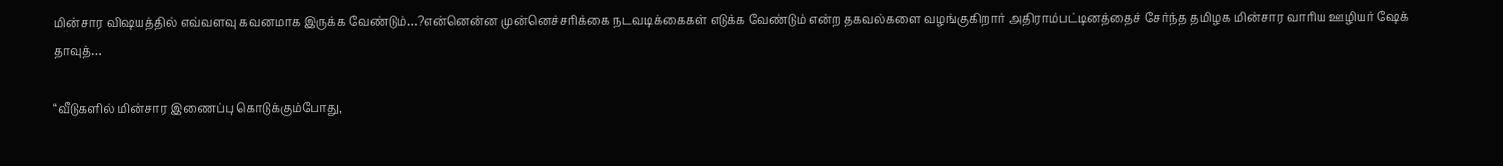மின்சார விஷயத்தில் எவ்வளவு கவனமாக இருக்க வேண்டும்…?என்னென்ன முன்னெச்சரிக்கை நடவடிக்கைகள் எடுக்க வேண்டும் என்ற தகவல்களை வழங்குகிறார் அதிராம்பட்டினத்தைச் சேர்ந்த தமிழக மின்சார வாரிய ஊழியர் ஷேக் தாவுத்…

“வீடுகளில் மின்சார இணைப்பு கொடுக்கும்போது,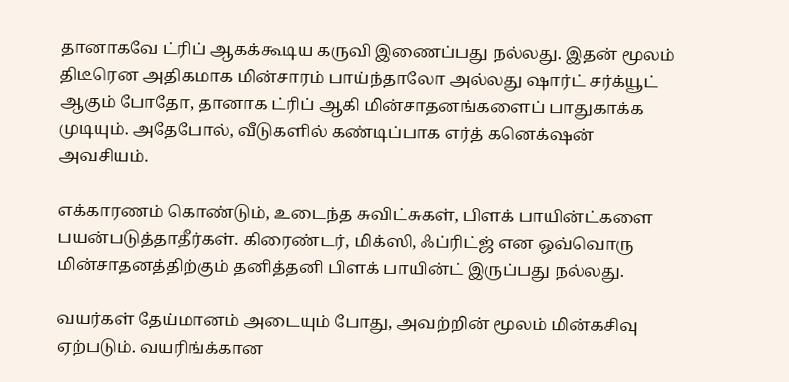தானாகவே ட்ரிப் ஆகக்கூடிய கருவி இணைப்பது நல்லது. இதன் மூலம் திடீரென அதிகமாக மின்சாரம் பாய்ந்தாலோ அல்லது ஷார்ட் சர்க்யூட் ஆகும் போதோ, தானாக ட்ரிப் ஆகி மின்சாதனங்களைப் பாதுகாக்க முடியும். அதேபோல், வீடுகளில் கண்டிப்பாக எர்த் கனெக்‌ஷன் அவசியம்.

எக்காரணம் கொண்டும், உடைந்த சுவிட்சுகள், பிளக் பாயின்ட்களை பயன்படுத்தாதீர்கள். கிரைண்டர், மிக்ஸி, ஃப்ரிட்ஜ் என ஒவ்வொரு மின்சாதனத்திற்கும் தனித்தனி பிளக் பாயின்ட் இருப்பது நல்லது.

வயர்கள் தேய்மானம் அடையும் போது, அவற்றின் மூலம் மின்கசிவு ஏற்படும். வயரிங்க்கான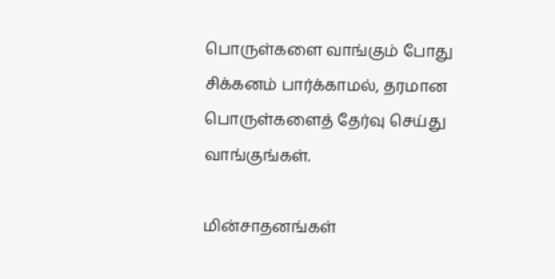பொருள்களை வாங்கும் போது சிக்கனம் பார்க்காமல், தரமான பொருள்களைத் தேர்வு செய்து வாங்குங்கள்.

மின்சாதனங்கள்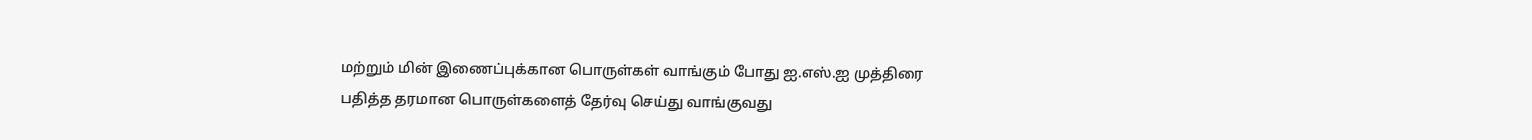மற்றும் மின் இணைப்புக்கான பொருள்கள் வாங்கும் போது ஐ.எஸ்.ஐ முத்திரை பதித்த தரமான பொருள்களைத் தேர்வு செய்து வாங்குவது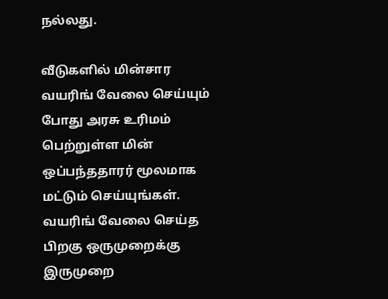நல்லது.

வீடுகளில் மின்சார வயரிங் வேலை செய்யும் போது அரசு உரிமம் பெற்றுள்ள மின் ஒப்பந்ததாரர் மூலமாக மட்டும் செய்யுங்கள். வயரிங் வேலை செய்த பிறகு ஒருமுறைக்கு இருமுறை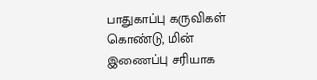பாதுகாப்பு கருவிகள் கொண்டு, மின் இணைப்பு சரியாக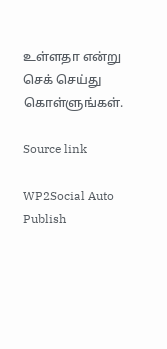உள்ளதா என்று செக் செய்து கொள்ளுங்கள்.

Source link

WP2Social Auto Publish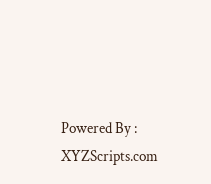Powered By : XYZScripts.com